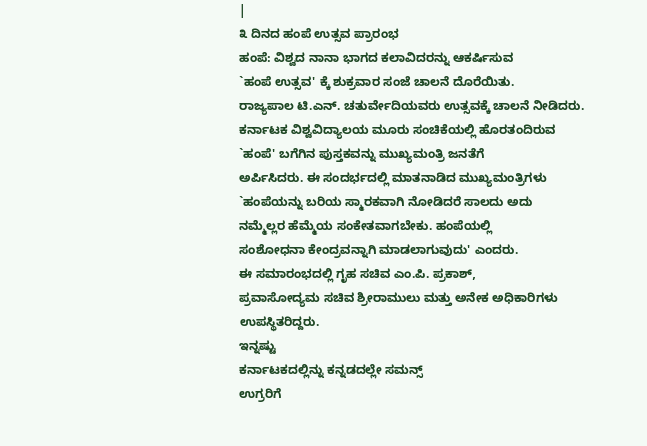|
೩ ದಿನದ ಹಂಪೆ ಉತ್ಸವ ಪ್ರಾರಂಭ
ಹಂಪೆ: ವಿಶ್ವದ ನಾನಾ ಭಾಗದ ಕಲಾವಿದರನ್ನು ಆಕರ್ಷಿಸುವ
`ಹಂಪೆ ಉತ್ಸವ' ಕ್ಕೆ ಶುಕ್ರವಾರ ಸಂಜೆ ಚಾಲನೆ ದೊರೆಯಿತು.
ರಾಜ್ಯಪಾಲ ಟಿ.ಎನ್. ಚತುರ್ವೇದಿಯವರು ಉತ್ಸವಕ್ಕೆ ಚಾಲನೆ ನೀಡಿದರು.
ಕರ್ನಾಟಕ ವಿಶ್ವವಿದ್ಯಾಲಯ ಮೂರು ಸಂಚಿಕೆಯಲ್ಲಿ ಹೊರತಂದಿರುವ
`ಹಂಪೆ' ಬಗೆಗಿನ ಪುಸ್ತಕವನ್ನು ಮುಖ್ಯಮಂತ್ರಿ ಜನತೆಗೆ
ಅರ್ಪಿಸಿದರು. ಈ ಸಂದರ್ಭದಲ್ಲಿ ಮಾತನಾಡಿದ ಮುಖ್ಯಮಂತ್ರಿಗಳು
`ಹಂಪೆಯನ್ನು ಬರಿಯ ಸ್ಮಾರಕವಾಗಿ ನೋಡಿದರೆ ಸಾಲದು ಅದು
ನಮ್ಮೆಲ್ಲರ ಹೆಮ್ಮೆಯ ಸಂಕೇತವಾಗಬೇಕು. ಹಂಪೆಯಲ್ಲಿ
ಸಂಶೋಧನಾ ಕೇಂದ್ರವನ್ನಾಗಿ ಮಾಡಲಾಗುವುದು' ಎಂದರು.
ಈ ಸಮಾರಂಭದಲ್ಲಿ ಗೃಹ ಸಚಿವ ಎಂ.ಪಿ. ಪ್ರಕಾಶ್,
ಪ್ರವಾಸೋದ್ಯಮ ಸಚಿವ ಶ್ರೀರಾಮುಲು ಮತ್ತು ಅನೇಕ ಅಧಿಕಾರಿಗಳು
ಉಪಸ್ಥಿತರಿದ್ದರು.
ಇನ್ನಷ್ಟು
ಕರ್ನಾಟಕದಲ್ಲಿನ್ನು ಕನ್ನಡದಲ್ಲೇ ಸಮನ್ಸ್
ಉಗ್ರರಿಗೆ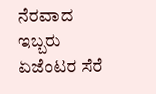ನೆರವಾದ ಇಬ್ಬರು ಏಜೆಂಟರ ಸೆರೆ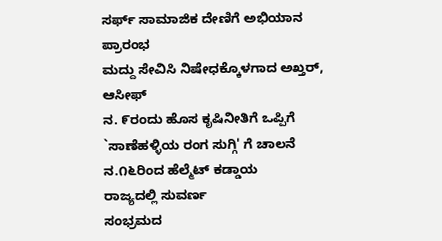ಸರ್ಫ್ ಸಾಮಾಜಿಕ ದೇಣಿಗೆ ಅಭಿಯಾನ ಪ್ರಾರಂಭ
ಮದ್ದು ಸೇವಿಸಿ ನಿಷೇಧಕ್ಕೊಳಗಾದ ಅಖ್ತರ್, ಆಸೀಫ್
ನ. ೯ರಂದು ಹೊಸ ಕೃಷಿನೀತಿಗೆ ಒಪ್ಪಿಗೆ
`ಸಾಣೆಹಳ್ಳಿಯ ರಂಗ ಸುಗ್ಗಿ' ಗೆ ಚಾಲನೆ
ನ.೧೬ರಿಂದ ಹೆಲ್ಮೆಟ್ ಕಡ್ಡಾಯ
ರಾಜ್ಯದಲ್ಲಿ ಸುವರ್ಣ
ಸಂಭ್ರಮದ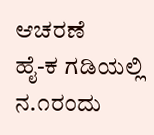ಆಚರಣೆ
ಹೈ-ಕ ಗಡಿಯಲ್ಲಿ
ನ.೧ರಂದು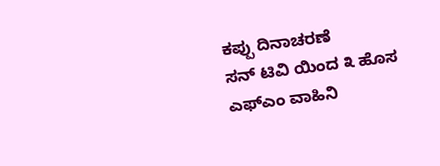ಕಪ್ಪು ದಿನಾಚರಣೆ
ಸನ್ ಟಿವಿ ಯಿಂದ ೩ ಹೊಸ
ಎಫ್ಎಂ ವಾಹಿನಿ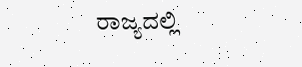ರಾಜ್ಯದಲ್ಲಿ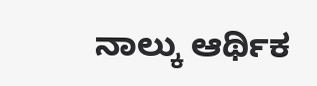ನಾಲ್ಕು ಆರ್ಥಿಕ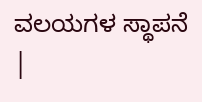ವಲಯಗಳ ಸ್ಥಾಪನೆ
|